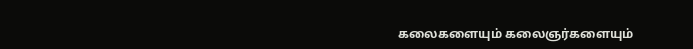கலைகளையும் கலைஞர்களையும்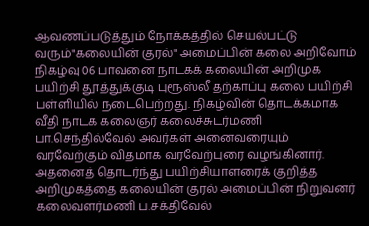ஆவணப்படுத்தும் நோக்கத்தில் செயல்பட்டு வரும்"கலையின் குரல்" அமைப்பின் கலை அறிவோம் நிகழ்வு 06 பாவனை நாடகக் கலையின் அறிமுக பயிற்சி தூத்துக்குடி புரூஸ்லீ தற்காப்பு கலை பயிற்சி பள்ளியில் நடைபெற்றது. நிகழ்வின் தொடக்கமாக வீதி நாடக கலைஞர் கலைச்சுடர்மணி பா.செந்தில்வேல் அவர்கள் அனைவரையும் வரவேற்கும் விதமாக வரவேற்புரை வழங்கினார். அதனைத் தொடர்ந்து பயிற்சியாளரைக் குறித்த அறிமுகத்தை கலையின் குரல் அமைப்பின் நிறுவனர் கலைவளர்மணி ப.சக்திவேல்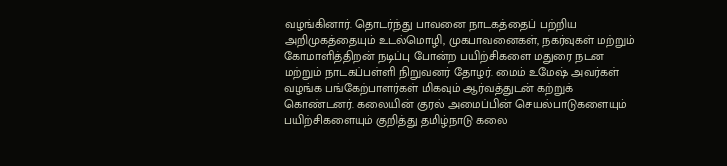வழங்கினார். தொடர்ந்து பாவனை நாடகத்தைப் பற்றிய அறிமுகத்தையும் உடல்மொழி, முகபாவனைகள், நகர்வுகள் மற்றும் கோமாளித்திறன் நடிப்பு போன்ற பயிற்சிகளை மதுரை நடன மற்றும் நாடகப்பள்ளி நிறுவனர் தோழர். மைம் உமேஷ் அவர்கள் வழங்க பங்கேற்பாளர்கள் மிகவும் ஆர்வத்துடன் கற்றுக் கொண்டனர். கலையின் குரல் அமைப்பின் செயல்பாடுகளையும் பயிற்சிகளையும் குறித்து தமிழ்நாடு கலை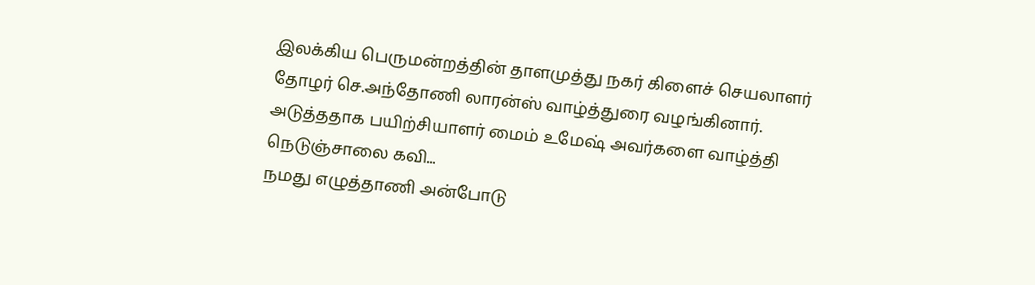இலக்கிய பெருமன்றத்தின் தாளமுத்து நகர் கிளைச் செயலாளர் தோழர் செ.அந்தோணி லாரன்ஸ் வாழ்த்துரை வழங்கினார். அடுத்ததாக பயிற்சியாளர் மைம் உமேஷ் அவர்களை வாழ்த்தி நெடுஞ்சாலை கவி...
நமது எழுத்தாணி அன்போடு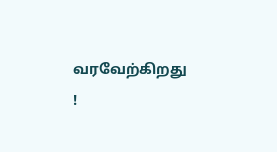வரவேற்கிறது !